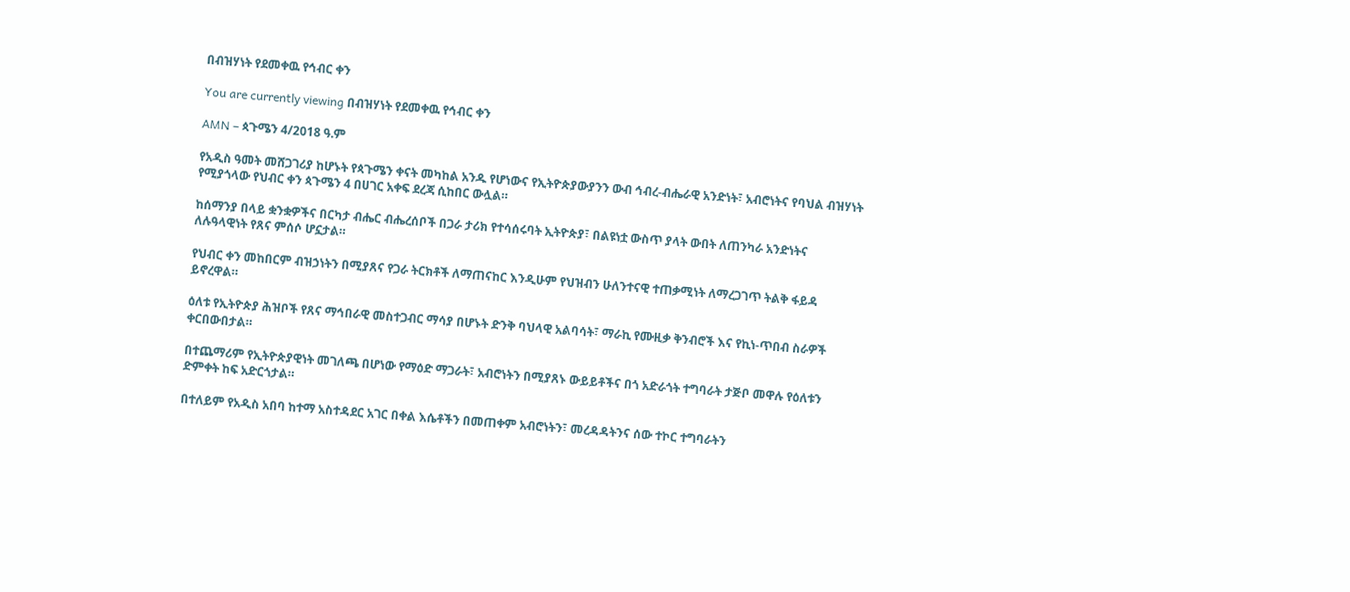በብዝሃነት የደመቀዉ የኅብር ቀን

You are currently viewing በብዝሃነት የደመቀዉ የኅብር ቀን

AMN – ጳጉሜን 4/2018 ዓ.ም

የአዲስ ዓመት መሸጋገሪያ ከሆኑት የጳጉሜን ቀናት መካከል አንዱ የሆነውና የኢትዮጵያውያንን ውብ ኅብረ-ብሔራዊ አንድነት፣ አብሮነትና የባህል ብዝሃነት የሚያጎላው የህብር ቀን ጳጉሜን 4 በሀገር አቀፍ ደረጃ ሲከበር ውሏል።

ከሰማንያ በላይ ቋንቋዎችና በርካታ ብሔር ብሔረሰቦች በጋራ ታሪክ የተሳሰሩባት ኢትዮጵያ፣ በልዩነቷ ውስጥ ያላት ውበት ለጠንካራ አንድነትና ለሉዓላዊነት የጸና ምሰሶ ሆኗታል።

የህብር ቀን መከበርም ብዝኃነትን በሚያጸና የጋራ ትርክቶች ለማጠናከር እንዲሁም የህዝብን ሁለንተናዊ ተጠቃሚነት ለማረጋገጥ ትልቅ ፋይዳ ይኖረዋል።

ዕለቱ የኢትዮጵያ ሕዝቦች የጸና ማኅበራዊ መስተጋብር ማሳያ በሆኑት ድንቅ ባህላዊ አልባሳት፣ ማራኪ የሙዚቃ ቅንብሮች እና የኪነ-ጥበብ ስራዎች ቀርበውበታል።

በተጨማሪም የኢትዮጵያዊነት መገለጫ በሆነው የማዕድ ማጋራት፣ አብሮነትን በሚያጸኑ ውይይቶችና በጎ አድራጎት ተግባራት ታጅቦ መዋሉ የዕለቱን ድምቀት ከፍ አድርጎታል።

በተለይም የአዲስ አበባ ከተማ አስተዳደር አገር በቀል እሴቶችን በመጠቀም አብሮነትን፣ መረዳዳትንና ሰው ተኮር ተግባራትን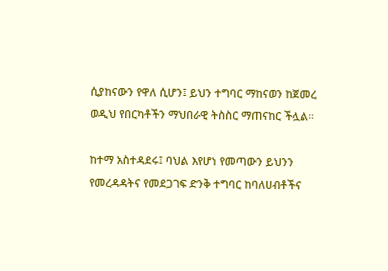ሲያከናውን የዋለ ሲሆን፤ ይህን ተግባር ማከናወን ከጀመረ ወዲህ የበርካቶችን ማህበራዊ ትስስር ማጠናከር ችሏል።

ከተማ አስተዳደሩ፤ ባህል እየሆነ የመጣውን ይህንን የመረዳዳትና የመደጋገፍ ድንቅ ተግባር ከባለሀብቶችና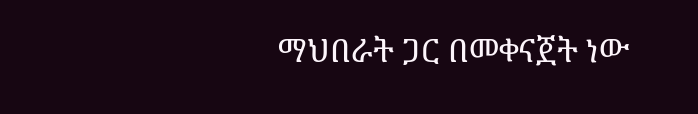ማህበራት ጋር በመቀናጀት ነው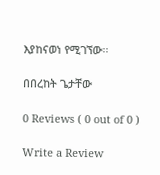እያከናወነ የሚገኘው፡፡

በበረከት ጌታቸው

0 Reviews ( 0 out of 0 )

Write a Review